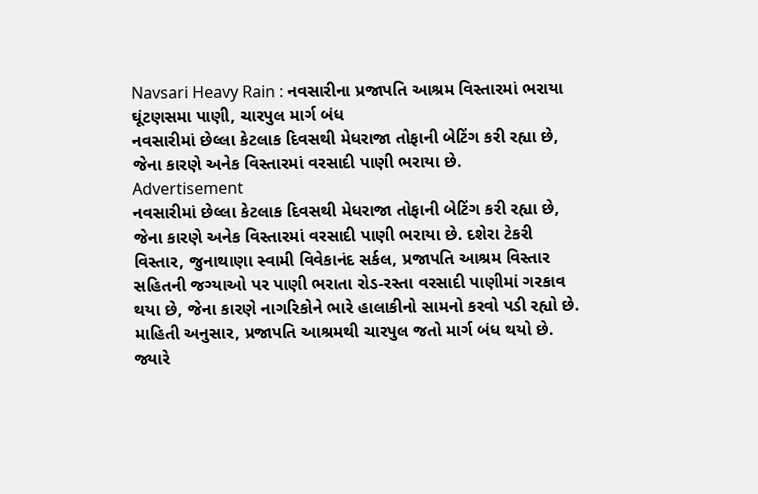Navsari Heavy Rain : નવસારીના પ્રજાપતિ આશ્રમ વિસ્તારમાં ભરાયા ઘૂંટણસમા પાણી, ચારપુલ માર્ગ બંધ
નવસારીમાં છેલ્લા કેટલાક દિવસથી મેધરાજા તોફાની બેટિંગ કરી રહ્યા છે, જેના કારણે અનેક વિસ્તારમાં વરસાદી પાણી ભરાયા છે.
Advertisement
નવસારીમાં છેલ્લા કેટલાક દિવસથી મેધરાજા તોફાની બેટિંગ કરી રહ્યા છે, જેના કારણે અનેક વિસ્તારમાં વરસાદી પાણી ભરાયા છે. દશેરા ટેકરી વિસ્તાર, જુનાથાણા સ્વામી વિવેકાનંદ સર્કલ, પ્રજાપતિ આશ્રમ વિસ્તાર સહિતની જગ્યાઓ પર પાણી ભરાતા રોડ-રસ્તા વરસાદી પાણીમાં ગરકાવ થયા છે, જેના કારણે નાગરિકોને ભારે હાલાકીનો સામનો કરવો પડી રહ્યો છે. માહિતી અનુસાર, પ્રજાપતિ આશ્રમથી ચારપુલ જતો માર્ગ બંધ થયો છે. જ્યારે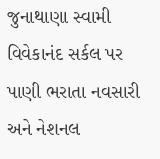જુનાથાણા સ્વામી વિવેકાનંદ સર્કલ પર પાણી ભરાતા નવસારી અને નેશનલ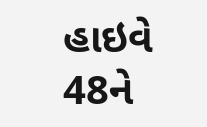હાઇવે 48ને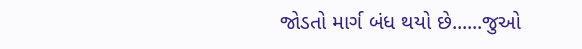જોડતો માર્ગ બંધ થયો છે......જુઓ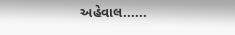અહેવાલ......